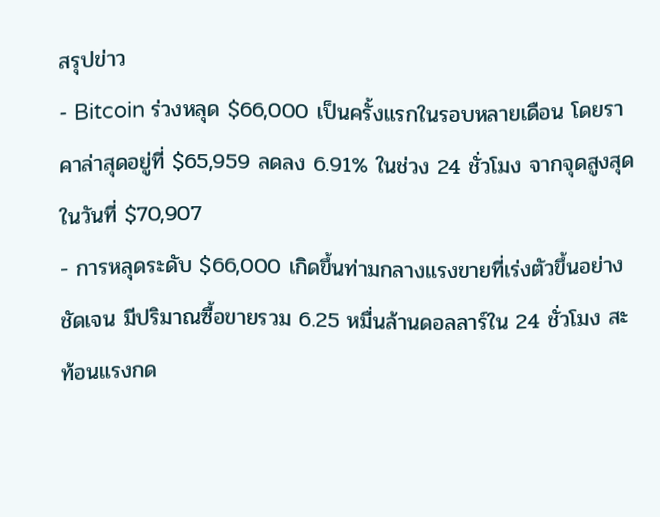สรุปข่าว
- Bitcoin ร่วงหลุด $66,000 เป็นครั้งแรกในรอบหลายเดือน โดยราคาล่าสุดอยู่ที่ $65,959 ลดลง 6.91% ในช่วง 24 ชั่วโมง จากจุดสูงสุดในวันที่ $70,907
- การหลุดระดับ $66,000 เกิดขึ้นท่ามกลางแรงขายที่เร่งตัวขึ้นอย่างชัดเจน มีปริมาณซื้อขายรวม 6.25 หมื่นล้านดอลลาร์ใน 24 ชั่วโมง สะท้อนแรงกด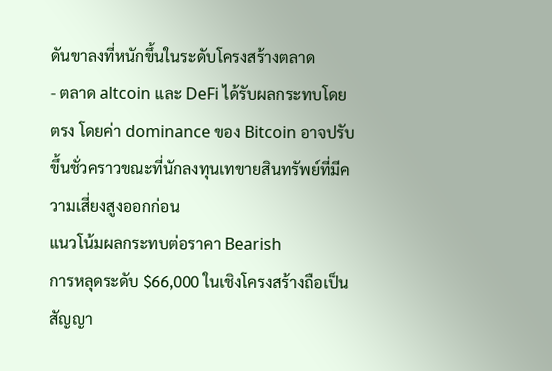ดันขาลงที่หนักขึ้นในระดับโครงสร้างตลาด
- ตลาด altcoin และ DeFi ได้รับผลกระทบโดยตรง โดยค่า dominance ของ Bitcoin อาจปรับขึ้นชั่วคราวขณะที่นักลงทุนเทขายสินทรัพย์ที่มีความเสี่ยงสูงออกก่อน
แนวโน้มผลกระทบต่อราคา Bearish
การหลุดระดับ $66,000 ในเชิงโครงสร้างถือเป็นสัญญา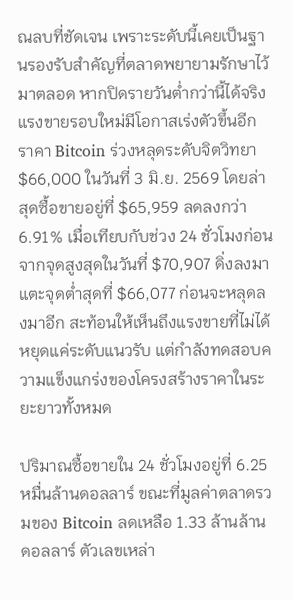ณลบที่ชัดเจน เพราะระดับนี้เคยเป็นฐานรองรับสำคัญที่ตลาดพยายามรักษาไว้มาตลอด หากปิดรายวันต่ำกว่านี้ได้จริง แรงขายรอบใหม่มีโอกาสเร่งตัวขึ้นอีก
ราคา Bitcoin ร่วงหลุดระดับจิตวิทยา $66,000 ในวันที่ 3 มิ.ย. 2569 โดยล่าสุดซื้อขายอยู่ที่ $65,959 ลดลงกว่า 6.91% เมื่อเทียบกับช่วง 24 ชั่วโมงก่อน จากจุดสูงสุดในวันที่ $70,907 ดิ่งลงมาแตะจุดต่ำสุดที่ $66,077 ก่อนจะหลุดลงมาอีก สะท้อนให้เห็นถึงแรงขายที่ไม่ได้หยุดแค่ระดับแนวรับ แต่กำลังทดสอบความแข็งแกร่งของโครงสร้างราคาในระยะยาวทั้งหมด

ปริมาณซื้อขายใน 24 ชั่วโมงอยู่ที่ 6.25 หมื่นล้านดอลลาร์ ขณะที่มูลค่าตลาดรวมของ Bitcoin ลดเหลือ 1.33 ล้านล้านดอลลาร์ ตัวเลขเหล่า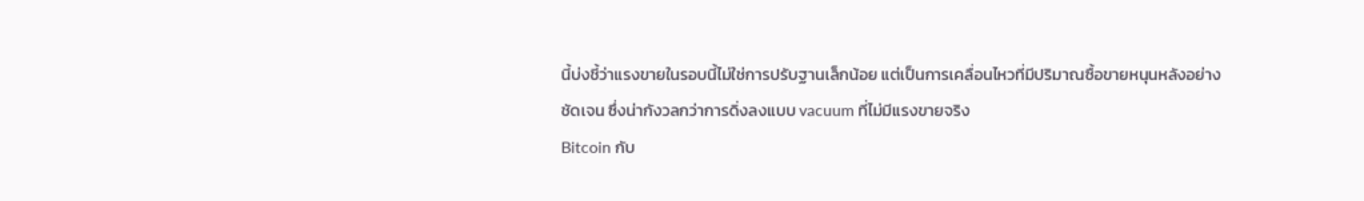นี้บ่งชี้ว่าแรงขายในรอบนี้ไม่ใช่การปรับฐานเล็กน้อย แต่เป็นการเคลื่อนไหวที่มีปริมาณซื้อขายหนุนหลังอย่างชัดเจน ซึ่งน่ากังวลกว่าการดิ่งลงแบบ vacuum ที่ไม่มีแรงขายจริง
Bitcoin กับ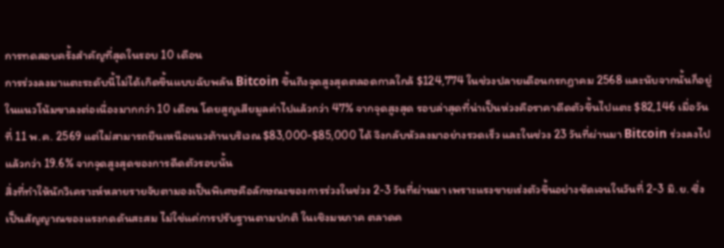การทดสอบครั้งสำคัญที่สุดในรอบ 10 เดือน
การร่วงลงมาแตะระดับนี้ไม่ได้เกิดขึ้นแบบฉับพลัน Bitcoin ขึ้นถึงจุดสูงสุดตลอดกาลใกล้ $124,774 ในช่วงปลายเดือนกรกฎาคม 2568 และนับจากนั้นก็อยู่ในแนวโน้มขาลงต่อเนื่องมากกว่า 10 เดือน โดยสูญเสียมูลค่าไปแล้วกว่า 47% จากจุดสูงสุด รอบล่าสุดที่น่าเป็นห่วงคือราคาดีดตัวขึ้นไปแตะ $82,146 เมื่อวันที่ 11 พ.ค. 2569 แต่ไม่สามารถยืนเหนือแนวต้านบริเวณ $83,000-$85,000 ได้ จึงกลับหัวลงมาอย่างรวดเร็ว และในช่วง 23 วันที่ผ่านมา Bitcoin ร่วงลงไปแล้วกว่า 19.6% จากจุดสูงสุดของการดีดตัวรอบนั้น
สิ่งที่ทำให้นักวิเคราะห์หลายรายจับตามองเป็นพิเศษคือลักษณะของการร่วงในช่วง 2-3 วันที่ผ่านมา เพราะแรงขายเร่งตัวขึ้นอย่างชัดเจนในวันที่ 2-3 มิ.ย. ซึ่งเป็นสัญญาณของแรงกดดันสะสม ไม่ใช่แค่การปรับฐานตามปกติ ในเชิงมหภาค ตลาดค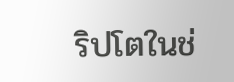ริปโตในช่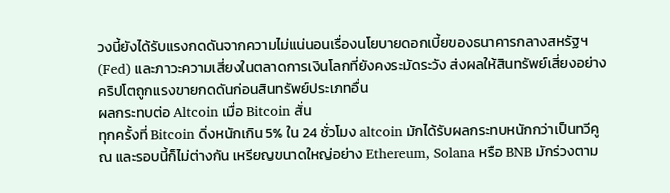วงนี้ยังได้รับแรงกดดันจากความไม่แน่นอนเรื่องนโยบายดอกเบี้ยของธนาคารกลางสหรัฐฯ (Fed) และภาวะความเสี่ยงในตลาดการเงินโลกที่ยังคงระมัดระวัง ส่งผลให้สินทรัพย์เสี่ยงอย่างคริปโตถูกแรงขายกดดันก่อนสินทรัพย์ประเภทอื่น
ผลกระทบต่อ Altcoin เมื่อ Bitcoin สั่น
ทุกครั้งที่ Bitcoin ดิ่งหนักเกิน 5% ใน 24 ชั่วโมง altcoin มักได้รับผลกระทบหนักกว่าเป็นทวีคูณ และรอบนี้ก็ไม่ต่างกัน เหรียญขนาดใหญ่อย่าง Ethereum, Solana หรือ BNB มักร่วงตาม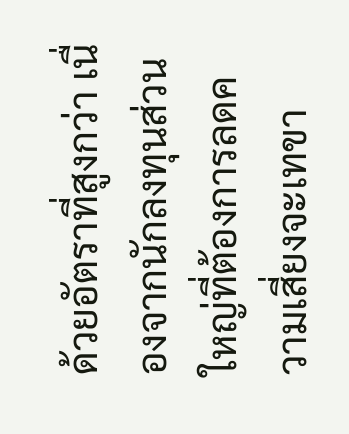ด้วยอัตราที่สูงกว่า เนื่องจากนักลงทุนส่วนใหญ่ที่ต้องการลดความเสี่ยงจะเทขา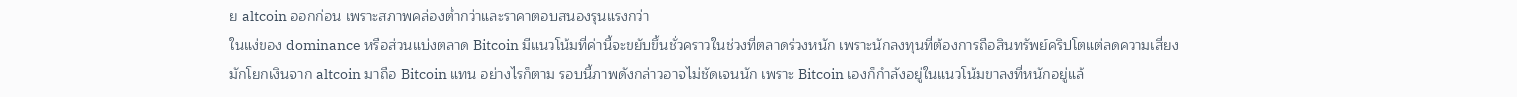ย altcoin ออกก่อน เพราะสภาพคล่องต่ำกว่าและราคาตอบสนองรุนแรงกว่า
ในแง่ของ dominance หรือส่วนแบ่งตลาด Bitcoin มีแนวโน้มที่ค่านี้จะขยับขึ้นชั่วคราวในช่วงที่ตลาดร่วงหนัก เพราะนักลงทุนที่ต้องการถือสินทรัพย์คริปโตแต่ลดความเสี่ยงมักโยกเงินจาก altcoin มาถือ Bitcoin แทน อย่างไรก็ตาม รอบนี้ภาพดังกล่าวอาจไม่ชัดเจนนัก เพราะ Bitcoin เองก็กำลังอยู่ในแนวโน้มขาลงที่หนักอยู่แล้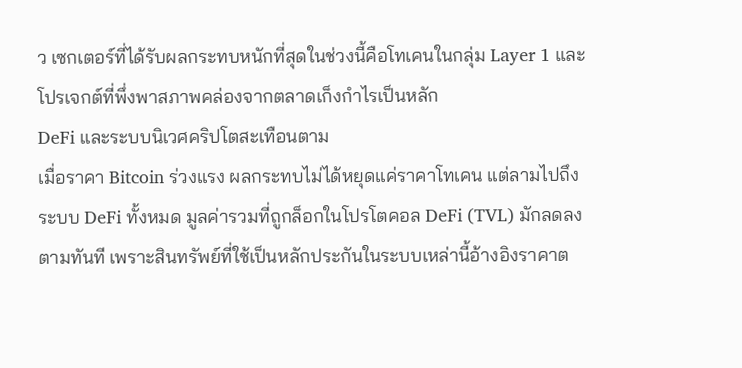ว เซกเตอร์ที่ได้รับผลกระทบหนักที่สุดในช่วงนี้คือโทเคนในกลุ่ม Layer 1 และโปรเจกต์ที่พึ่งพาสภาพคล่องจากตลาดเก็งกำไรเป็นหลัก
DeFi และระบบนิเวศคริปโตสะเทือนตาม
เมื่อราคา Bitcoin ร่วงแรง ผลกระทบไม่ได้หยุดแค่ราคาโทเคน แต่ลามไปถึงระบบ DeFi ทั้งหมด มูลค่ารวมที่ถูกล็อกในโปรโตคอล DeFi (TVL) มักลดลงตามทันที เพราะสินทรัพย์ที่ใช้เป็นหลักประกันในระบบเหล่านี้อ้างอิงราคาต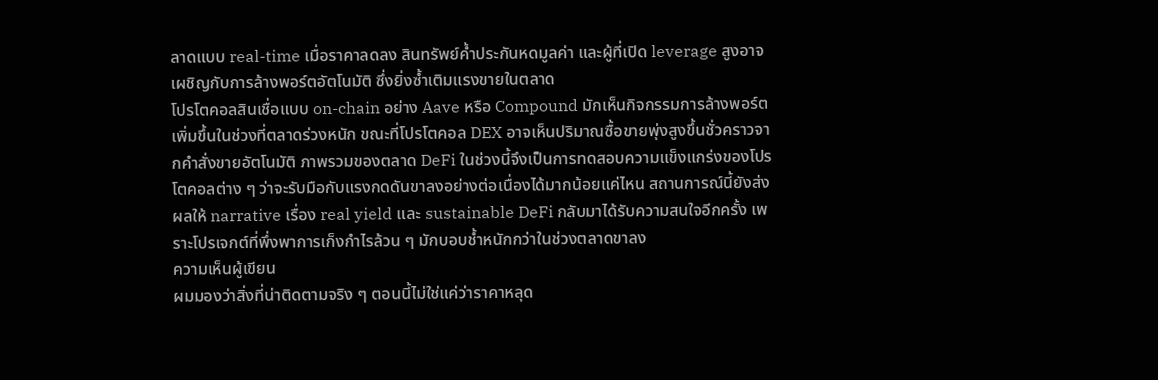ลาดแบบ real-time เมื่อราคาลดลง สินทรัพย์ค้ำประกันหดมูลค่า และผู้ที่เปิด leverage สูงอาจเผชิญกับการล้างพอร์ตอัตโนมัติ ซึ่งยิ่งซ้ำเติมแรงขายในตลาด
โปรโตคอลสินเชื่อแบบ on-chain อย่าง Aave หรือ Compound มักเห็นกิจกรรมการล้างพอร์ตเพิ่มขึ้นในช่วงที่ตลาดร่วงหนัก ขณะที่โปรโตคอล DEX อาจเห็นปริมาณซื้อขายพุ่งสูงขึ้นชั่วคราวจากคำสั่งขายอัตโนมัติ ภาพรวมของตลาด DeFi ในช่วงนี้จึงเป็นการทดสอบความแข็งแกร่งของโปรโตคอลต่าง ๆ ว่าจะรับมือกับแรงกดดันขาลงอย่างต่อเนื่องได้มากน้อยแค่ไหน สถานการณ์นี้ยังส่งผลให้ narrative เรื่อง real yield และ sustainable DeFi กลับมาได้รับความสนใจอีกครั้ง เพราะโปรเจกต์ที่พึ่งพาการเก็งกำไรล้วน ๆ มักบอบช้ำหนักกว่าในช่วงตลาดขาลง
ความเห็นผู้เขียน
ผมมองว่าสิ่งที่น่าติดตามจริง ๆ ตอนนี้ไม่ใช่แค่ว่าราคาหลุด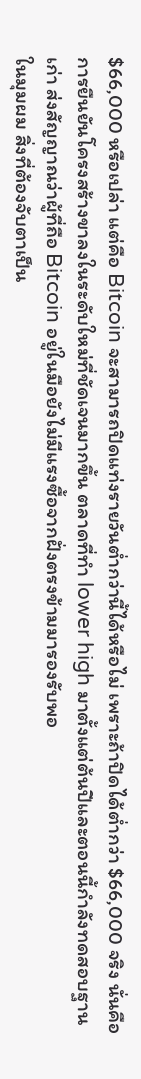$66,000 หรือเปล่า แต่คือ Bitcoin จะสามารถปิดแท่งรายวันต่ำกว่านี้ได้หรือไม่ เพราะถ้าปิดได้ต่ำกว่า $66,000 จริง นั่นคือการยืนยันโครงสร้างขาลงในระดับใหม่ที่ชัดเจนมากขึ้น ตลาดที่ทำ lower high มาตั้งแต่ต้นปีและตอนนี้กำลังทดสอบฐานเก่า ส่งสัญญาณว่าผู้ที่ถือ Bitcoin อยู่ในมือยังไม่มีแรงซื้อจากฝั่งตรงข้ามมารองรับพอ
ในมุมผม สิ่งที่ต้องจับตาเป็น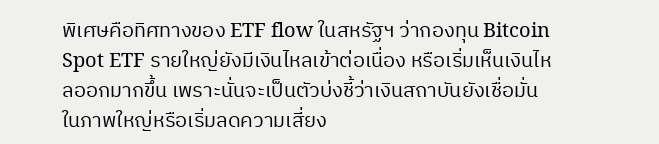พิเศษคือทิศทางของ ETF flow ในสหรัฐฯ ว่ากองทุน Bitcoin Spot ETF รายใหญ่ยังมีเงินไหลเข้าต่อเนื่อง หรือเริ่มเห็นเงินไหลออกมากขึ้น เพราะนั่นจะเป็นตัวบ่งชี้ว่าเงินสถาบันยังเชื่อมั่นในภาพใหญ่หรือเริ่มลดความเสี่ยง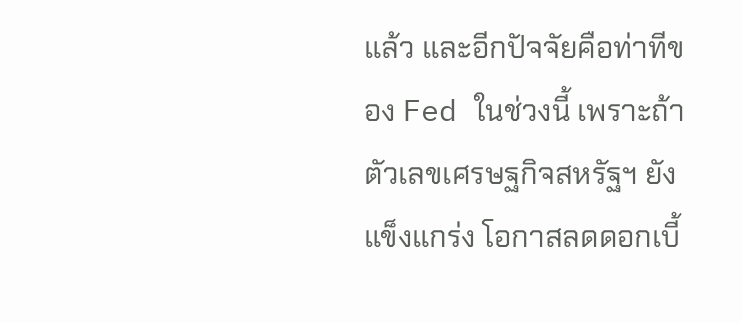แล้ว และอีกปัจจัยคือท่าทีของ Fed ในช่วงนี้ เพราะถ้าตัวเลขเศรษฐกิจสหรัฐฯ ยังแข็งแกร่ง โอกาสลดดอกเบี้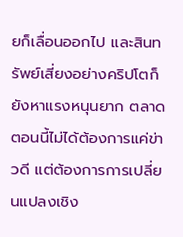ยก็เลื่อนออกไป และสินทรัพย์เสี่ยงอย่างคริปโตก็ยังหาแรงหนุนยาก ตลาดตอนนี้ไม่ได้ต้องการแค่ข่าวดี แต่ต้องการการเปลี่ยนแปลงเชิง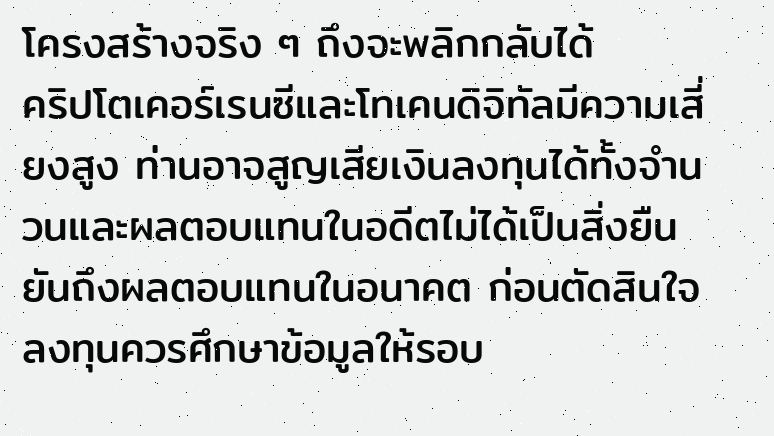โครงสร้างจริง ๆ ถึงจะพลิกกลับได้
คริปโตเคอร์เรนซีและโทเคนดิจิทัลมีความเสี่ยงสูง ท่านอาจสูญเสียเงินลงทุนได้ทั้งจำนวนและผลตอบแทนในอดีตไม่ได้เป็นสิ่งยืนยันถึงผลตอบแทนในอนาคต ก่อนตัดสินใจลงทุนควรศึกษาข้อมูลให้รอบ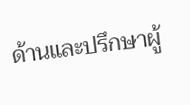ด้านและปรึกษาผู้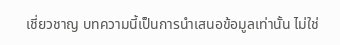เชี่ยวชาญ บทความนี้เป็นการนำเสนอข้อมูลเท่านั้น ไม่ใช่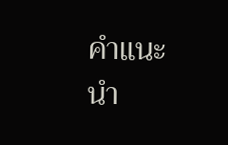คำแนะนำ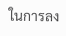ในการลง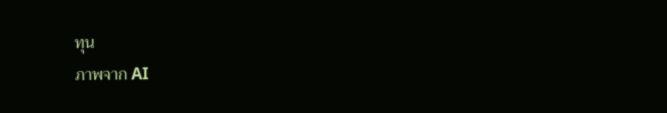ทุน
ภาพจาก AI